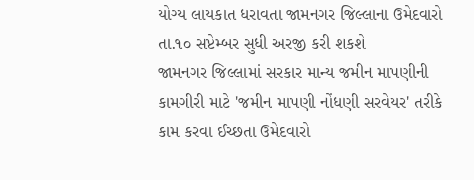યોગ્ય લાયકાત ધરાવતા જામનગર જિલ્લાના ઉમેદવારો તા.૧૦ સપ્ટેમ્બર સુધી અરજી કરી શકશે
જામનગર જિલ્લામાં સરકાર માન્ય જમીન માપણીની કામગીરી માટે 'જમીન માપણી નોંધણી સરવેયર' તરીકે કામ કરવા ઈચ્છતા ઉમેદવારો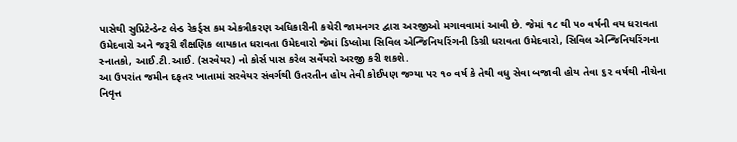પાસેથી સુપ્રિટેન્ડેન્ટ લેન્ડ રેકર્ડ્સ કમ એકત્રીકરણ અધિકારીની કચેરી જામનગર દ્વારા અરજીઓ મગાવવામાં આવી છે. જેમાં ૧૮ થી ૫૦ વર્ષની વય ધરાવતા ઉમેદવારો અને જરૂરી શૈક્ષણિક લાયકાત ધરાવતા ઉમેદવારો જેમાં ડિપ્લોમા સિવિલ એન્જિનિયરિંગની ડિગ્રી ધરાવતા ઉમેદવારો, સિવિલ એન્જિનિયરિંગના સ્નાતકો, આઈ.ટી.આઈ. (સરવેયર) નો કોર્સ પાસ કરેલ સર્વેયરો અરજી કરી શકશે.
આ ઉપરાંત જમીન દફતર ખાતામાં સરવેયર સંવર્ગથી ઉતરતીન હોય તેવી કોઈપણ જગ્યા પર ૧૦ વર્ષ કે તેથી વધુ સેવા બજાવી હોય તેવા ૬૨ વર્ષથી નીચેના નિવૃત્ત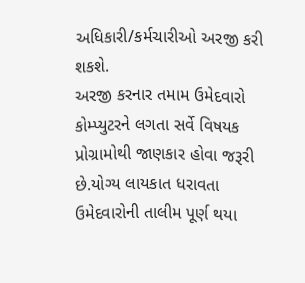અધિકારી/કર્મચારીઓ અરજી કરી શકશે.
અરજી કરનાર તમામ ઉમેદવારો કોમ્પ્યુટરને લગતા સર્વે વિષયક પ્રોગ્રામોથી જાણકાર હોવા જરૂરી છે.યોગ્ય લાયકાત ધરાવતા ઉમેદવારોની તાલીમ પૂર્ણ થયા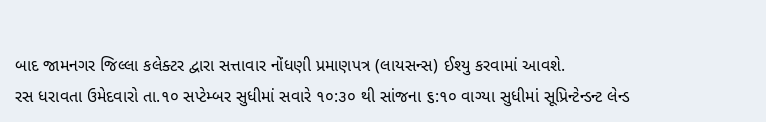બાદ જામનગર જિલ્લા કલેક્ટર દ્વારા સત્તાવાર નોંધણી પ્રમાણપત્ર (લાયસન્સ) ઈશ્યુ કરવામાં આવશે.
રસ ધરાવતા ઉમેદવારો તા.૧૦ સપ્ટેમ્બર સુધીમાં સવારે ૧૦:૩૦ થી સાંજના ૬:૧૦ વાગ્યા સુધીમાં સૂપ્રિન્ટેન્ડન્ટ લેન્ડ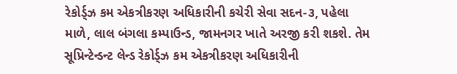રેકોર્ડ્ઝ કમ એકત્રીકરણ અધિકારીની કચેરી સેવા સદન-૩, પહેલા માળે, લાલ બંગલા કમ્પાઉન્ડ, જામનગર ખાતે અરજી કરી શકશે. તેમ સૂપ્રિન્ટેન્ડન્ટ લેન્ડ રેકોર્ડ્ઝ કમ એકત્રીકરણ અધિકારીની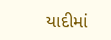યાદીમાં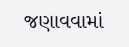જણાવવામાં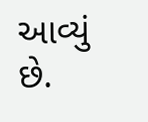આવ્યું છે.